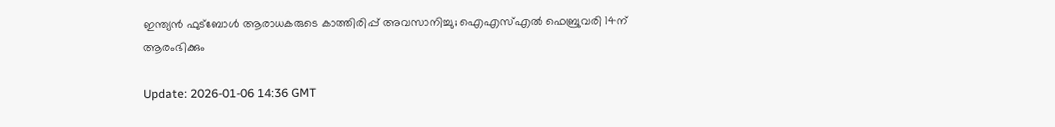ഇന്ത്യന്‍ ഫുട്‌ബോള്‍ ആരാധകരുടെ കാത്തിരിപ്പ് അവസാനിച്ചു; ഐഎസ്എല്‍ ഫെബ്രുവരി 14ന് ആരംഭിക്കും

Update: 2026-01-06 14:36 GMT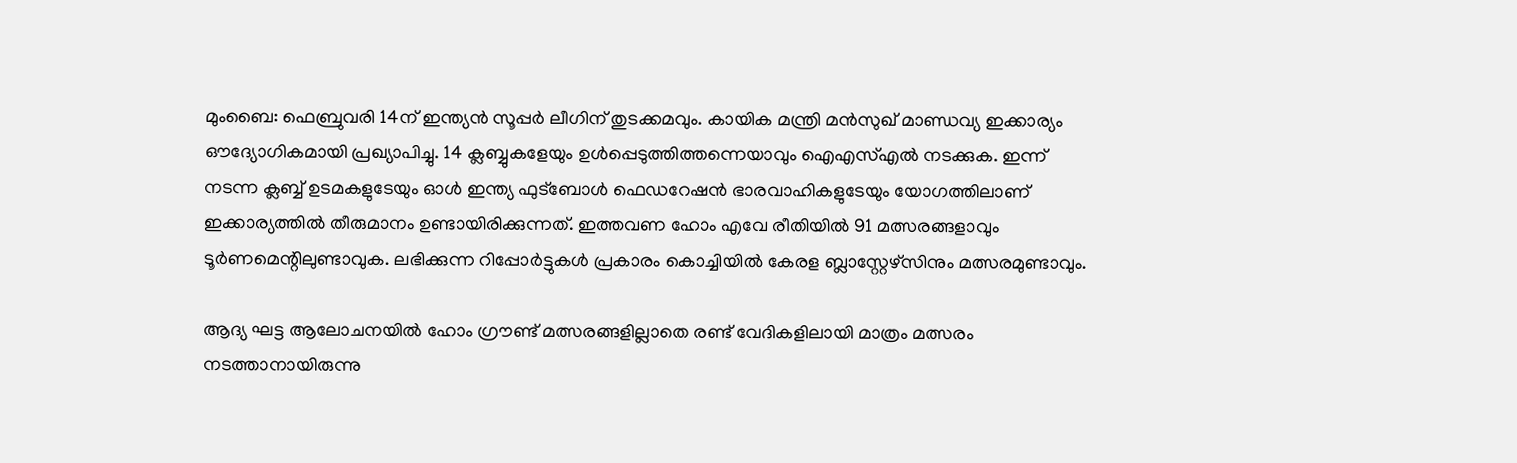മുംബൈ: ഫെബ്രുവരി 14ന് ഇന്ത്യന്‍ സൂപ്പര്‍ ലീഗിന് തുടക്കമവും. കായിക മന്ത്രി മന്‍സുഖ് മാണ്ഡവ്യ ഇക്കാര്യം ഔദ്യോഗികമായി പ്രഖ്യാപിച്ചു. 14 ക്ലബ്ബുകളേയും ഉള്‍പ്പെടുത്തിത്തന്നെയാവും ഐഎസ്എല്‍ നടക്കുക. ഇന്ന് നടന്ന ക്ലബ്ബ് ഉടമകളുടേയും ഓള്‍ ഇന്ത്യ ഫുട്‌ബോള്‍ ഫെഡറേഷന്‍ ഭാരവാഹികളുടേയും യോഗത്തിലാണ് ഇക്കാര്യത്തില്‍ തീരുമാനം ഉണ്ടായിരിക്കുന്നത്. ഇത്തവണ ഹോം എവേ രീതിയില്‍ 91 മത്സരങ്ങളാവും ടൂര്‍ണമെന്റിലുണ്ടാവുക. ലഭിക്കുന്ന റിപ്പോര്‍ട്ടുകള്‍ പ്രകാരം കൊച്ചിയില്‍ കേരള ബ്ലാസ്റ്റേഴ്‌സിനും മത്സരമുണ്ടാവും.

ആദ്യ ഘട്ട ആലോചനയില്‍ ഹോം ഗ്രൗണ്ട് മത്സരങ്ങളില്ലാതെ രണ്ട് വേദികളിലായി മാത്രം മത്സരം നടത്താനായിരുന്നു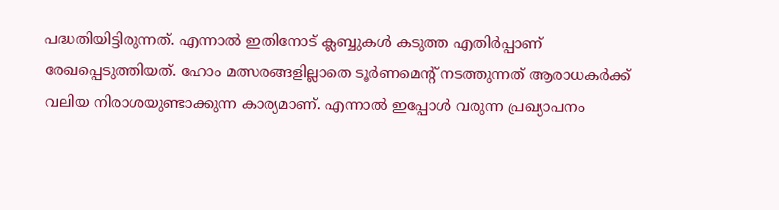പദ്ധതിയിട്ടിരുന്നത്. എന്നാല്‍ ഇതിനോട് ക്ലബ്ബുകള്‍ കടുത്ത എതിര്‍പ്പാണ് രേഖപ്പെടുത്തിയത്. ഹോം മത്സരങ്ങളില്ലാതെ ടൂര്‍ണമെന്റ് നടത്തുന്നത് ആരാധകര്‍ക്ക് വലിയ നിരാശയുണ്ടാക്കുന്ന കാര്യമാണ്. എന്നാല്‍ ഇപ്പോള്‍ വരുന്ന പ്രഖ്യാപനം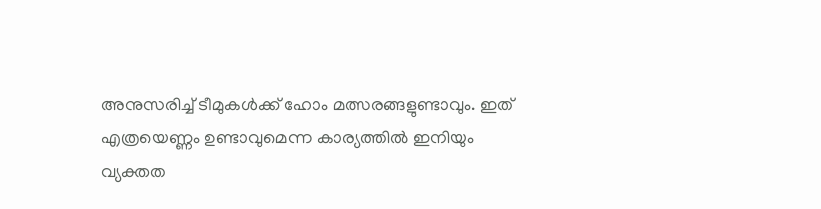അനുസരിച്ച് ടീമുകള്‍ക്ക് ഹോം മത്സരങ്ങളുണ്ടാവും. ഇത് എത്രയെണ്ണം ഉണ്ടാവുമെന്ന കാര്യത്തില്‍ ഇനിയും വ്യക്തത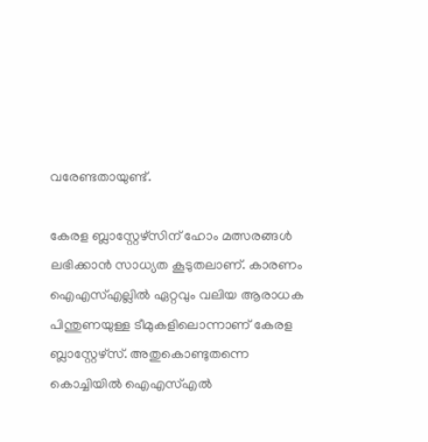വരേണ്ടതായുണ്ട്.

കേരള ബ്ലാസ്റ്റേഴ്‌സിന് ഹോം മത്സരങ്ങള്‍ ലഭിക്കാന്‍ സാധ്യത കൂടുതലാണ്. കാരണം ഐഎസ്എല്ലില്‍ ഏറ്റവും വലിയ ആരാധക പിന്തുണയുള്ള ടീമുകളിലൊന്നാണ് കേരള ബ്ലാസ്റ്റേഴ്‌സ്. അതുകൊണ്ടുതന്നെ കൊച്ചിയില്‍ ഐഎസ്എല്‍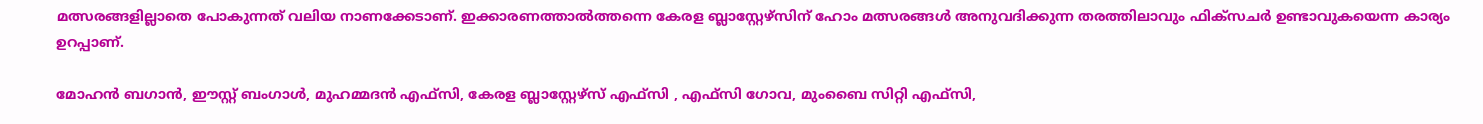മത്സരങ്ങളില്ലാതെ പോകുന്നത് വലിയ നാണക്കേടാണ്. ഇക്കാരണത്താല്‍ത്തന്നെ കേരള ബ്ലാസ്റ്റേഴ്‌സിന് ഹോം മത്സരങ്ങള്‍ അനുവദിക്കുന്ന തരത്തിലാവും ഫിക്‌സചര്‍ ഉണ്ടാവുകയെന്ന കാര്യം ഉറപ്പാണ്.

മോഹന്‍ ബഗാന്‍, ഈസ്റ്റ് ബംഗാള്‍, മുഹമ്മദന്‍ എഫ്‌സി, കേരള ബ്ലാസ്റ്റേഴ്‌സ് എഫ്‌സി , എഫ്‌സി ഗോവ, മുംബൈ സിറ്റി എഫ്‌സി,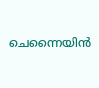ചെന്നൈയിന്‍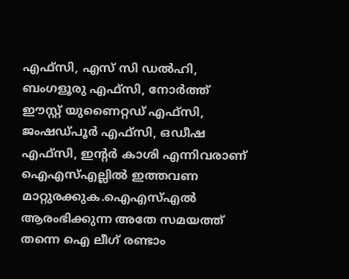എഫ്‌സി, എസ് സി ഡല്‍ഹി, ബംഗളൂരു എഫ്‌സി, നോര്‍ത്ത് ഈസ്റ്റ് യുണൈറ്റഡ് എഫ്‌സി, ജംഷഡ്പൂര്‍ എഫ്‌സി, ഒഡീഷ എഫ്‌സി, ഇന്റര്‍ കാശി എന്നിവരാണ് ഐഎസ്എല്ലില്‍ ഇത്തവണ മാറ്റുരക്കുക.ഐഎസ്എല്‍ ആരംഭിക്കുന്ന അതേ സമയത്ത് തന്നെ ഐ ലീഗ് രണ്ടാം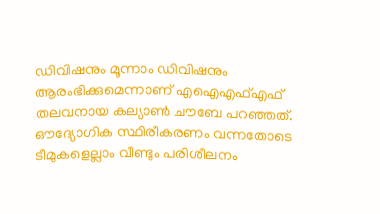ഡിവിഷനും മൂന്നാം ഡിവിഷനും ആരംഭിക്കുമെന്നാണ് എഐഎഫ്എഫ് തലവനായ കല്യാണ്‍ ചൗബേ പറഞ്ഞത്. ഔദ്യോഗിക സ്ഥിരീകരണം വന്നതോടെ ടീമുകളെല്ലാം വീണ്ടും പരിശീലനം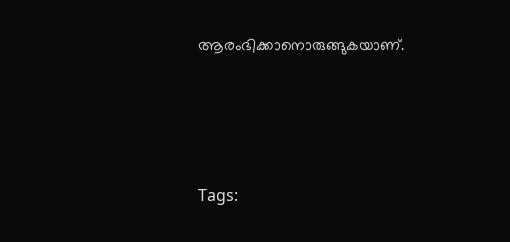ആരംഭിക്കാനൊരുങ്ങുകയാണ്.




Tags: